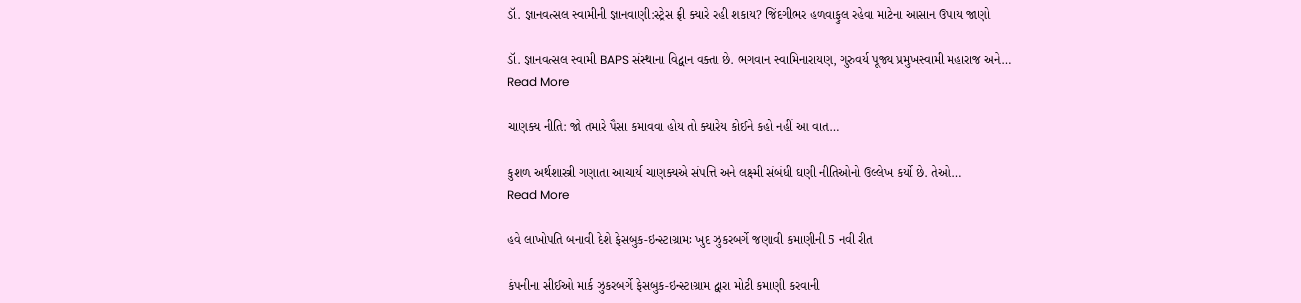ડૉ. જ્ઞાનવત્સલ સ્વામીની જ્ઞાનવાણી:સ્ટ્રેસ ફ્રી ક્યારે રહી શકાય? જિંદગીભર હળવાફુલ રહેવા માટેના આસાન ઉપાય જાણો

ડૉ. જ્ઞાનવત્સલ સ્વામી BAPS સંસ્થાના વિદ્વાન વક્તા છે. ભગવાન સ્વામિનારાયણ, ગુરુવર્ય પૂજ્ય પ્રમુખસ્વામી મહારાજ અને…
Read More

ચાણક્ય નીતિ: જો તમારે પૈસા કમાવવા હોય તો ક્યારેય કોઈને કહો નહીં આ વાત…

કુશળ અર્થશાસ્ત્રી ગણાતા આચાર્ય ચાણક્યએ સંપત્તિ અને લક્ષ્મી સંબંધી ઘણી નીતિઓનો ઉલ્લેખ કર્યો છે. તેઓ…
Read More

હવે લાખોપતિ બનાવી દેશે ફેસબુક-ઇન્સ્ટાગ્રામઃ ખુદ ઝુકરબર્ગે જણાવી કમાણીની 5 નવી રીત

કંપનીના સીઈઓ માર્ક ઝુકરબર્ગે ફેસબુક-ઇન્સ્ટાગ્રામ દ્વારા મોટી કમાણી કરવાની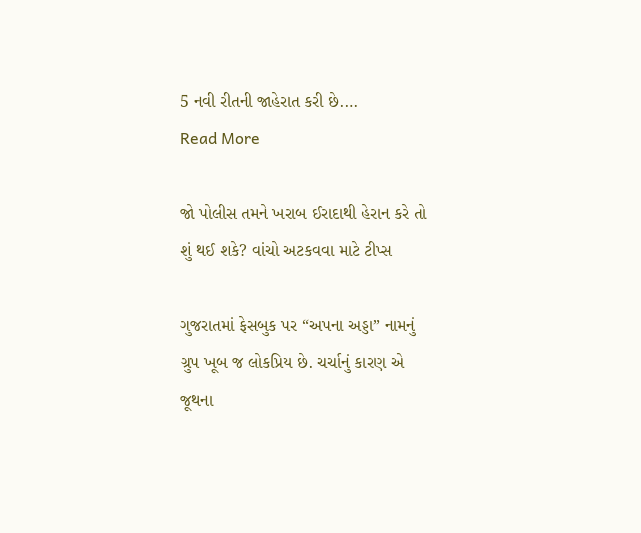5 નવી રીતની જાહેરાત કરી છે.…
Read More

જો પોલીસ તમને ખરાબ ઈરાદાથી હેરાન કરે તો શું થઈ શકે? વાંચો અટકવવા માટે ટીપ્સ

ગુજરાતમાં ફેસબુક પર “અપના અડ્ડા” નામનું ગ્રુપ ખૂબ જ લોકપ્રિય છે. ચર્ચાનું કારણ એ જૂથના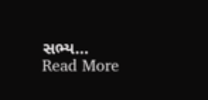સભ્ય…
Read More